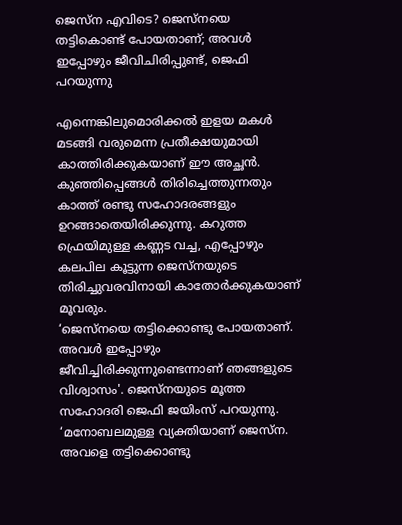ജെസ്ന എവിടെ? ജെസ്നയെ തട്ടികൊണ്ട് പോയതാണ്; അവൾ ഇപ്പോഴും ജീവിചിരിപ്പുണ്ട്, ജെഫി പറയുന്നു

എന്നെങ്കിലുമൊരിക്കൽ ഇളയ മകൾ മടങ്ങി വരുമെന്ന പ്രതീക്ഷയുമായി കാത്തിരിക്കുകയാണ് ഈ അച്ഛൻ. കുഞ്ഞിപ്പെങ്ങൾ തിരിച്ചെത്തുന്നതും കാത്ത് രണ്ടു സഹോദരങ്ങളും ഉറങ്ങാതെയിരിക്കുന്നു. കറുത്ത ഫ്രെയിമുള്ള കണ്ണട വച്ച, എപ്പോഴും കലപില കൂട്ടുന്ന ജെസ്നയുടെ തിരിച്ചുവരവിനായി കാതോർക്കുകയാണ് മൂവരും.
‘ജെസ്നയെ തട്ടിക്കൊണ്ടു പോയതാണ്. അവൾ ഇപ്പോഴും ജീവിച്ചിരിക്കുന്നുണ്ടെന്നാണ് ഞങ്ങളുടെ വിശ്വാസം'. ജെസ്നയുടെ മൂത്ത സഹോദരി ജെഫി ജയിംസ് പറയുന്നു. ‘മനോബലമുള്ള വ്യക്തിയാണ് ജെസ്ന. അവളെ തട്ടിക്കൊണ്ടു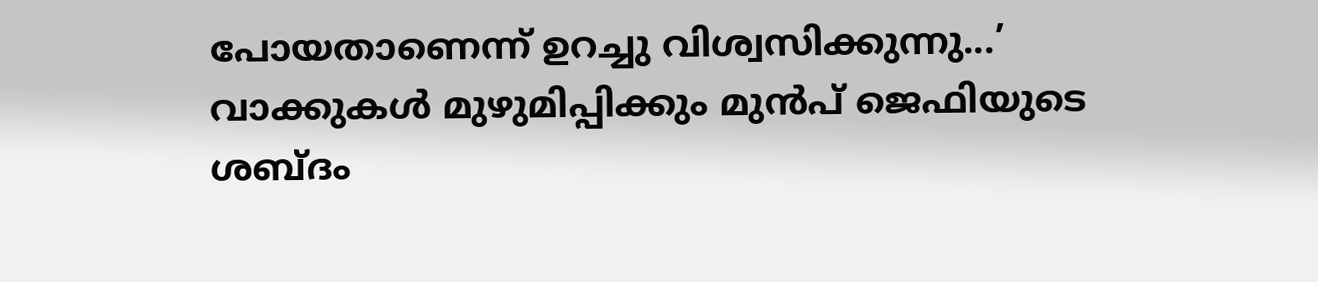പോയതാണെന്ന് ഉറച്ചു വിശ്വസിക്കുന്നു...’ വാക്കുകൾ മുഴുമിപ്പിക്കും മുൻപ് ജെഫിയുടെ ശബ്ദം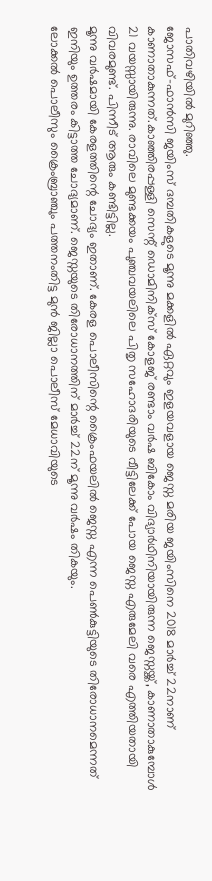പാതിവഴിയിൽ മുറിഞ്ഞു.
ജോസഫ്–ഫാൻസി ജയിംസ് ദമ്പതികളുടെ മൂന്നു മക്കളിൽ ഏറ്റവും ഇളയവളായ ജെസ്ന മരിയ ജയിംസിനെ 2018 മാർച്ച് 22നാണ് കാണാതാകുന്നത്.കാഞ്ഞിരപ്പള്ളി സെന്റ് ഡൊമിനിക്സ് കോളജ് രണ്ടാം വർഷ ബികോം വിദ്യാർഥിനിയായിരുന്ന ജെസ്നയ്ക്ക്, കാണാതാകുമ്പോൾ 21 വയസ്സായിരുന്നു. രാവിലെ മുണ്ടക്കയം പുഞ്ചവയലിലെ പിതൃ സഹോദരിയുടെ വീട്ടിലേക്ക് പോയ ജെസ്ന എരുമേലി വരെ എത്തിയതായി വിവരമുണ്ട്. പിന്നീട് ആരും കണ്ടിട്ടില്ല.
മൂന്നു വർഷമായി കേരളത്തിന്റെ ചോദ്യം ഇതാണ്. കേരള പൊലീസിന്റെ ക്രൈംഫയലിൽ ജെസ്ന എന്ന പെൺകുട്ടിയുടെ തിരോധാനമെന്നത് ഇനിയും ഉത്തരം കിട്ടാത്ത ചോദ്യമാണ്. ജെസ്നയുടെ തിരോധാനത്തിന് മാർച്ച് 22ന് മൂന്നു വർഷം തികയും.
ലോക്കൽ പൊലീസും ക്രൈംബ്രാഞ്ചും പത്തനംതിട്ട മുൻ ജില്ലാ പൊലീസ് മേധാവിയുടെ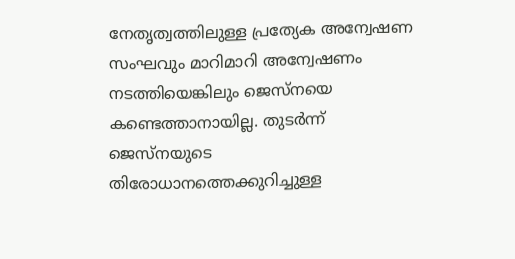നേതൃത്വത്തിലുള്ള പ്രത്യേക അന്വേഷണ സംഘവും മാറിമാറി അന്വേഷണം നടത്തിയെങ്കിലും ജെസ്നയെ കണ്ടെത്താനായില്ല. തുടർന്ന് ജെസ്നയുടെ തിരോധാനത്തെക്കുറിച്ചുള്ള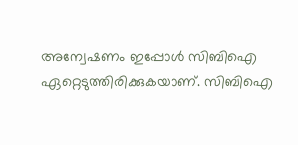അന്വേഷണം ഇപ്പോൾ സിബിഐ ഏറ്റെടുത്തിരിക്കുകയാണ്. സിബിഐ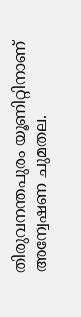തിരുവനന്തപുരം യൂണിറ്റിനാണ് അന്വേഷണ ചുമതല.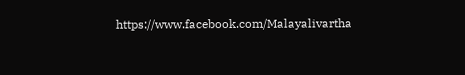https://www.facebook.com/Malayalivartha